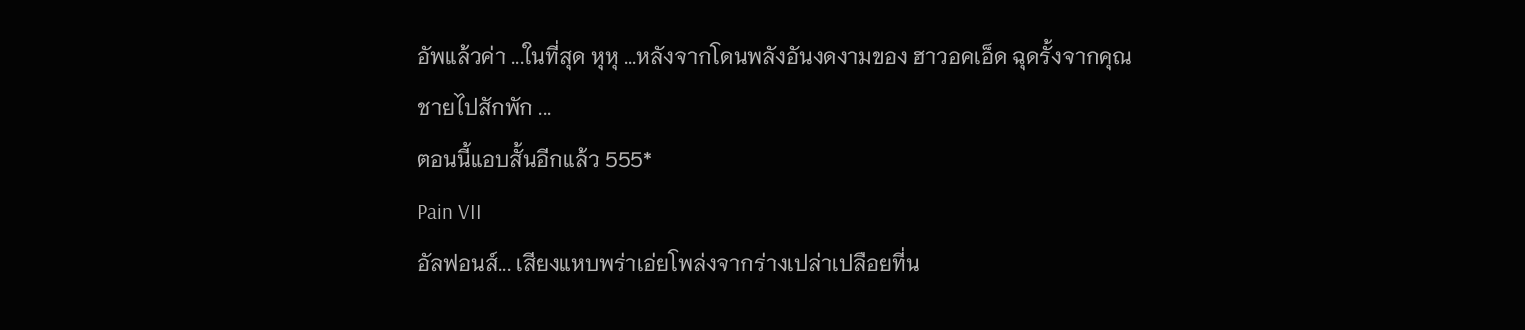อัพแล้วค่า ...ในที่สุด หุหุ ...หลังจากโดนพลังอันงดงามของ ฮาวอคเอ็ด ฉุดรั้งจากคุณชายไปสักพัก ...
ตอนนี้แอบสั้นอีกแล้ว 555*
Pain VII
อัลฟอนส์... เสียงแหบพร่าเอ่ยโพล่งจากร่างเปล่าเปลือยที่น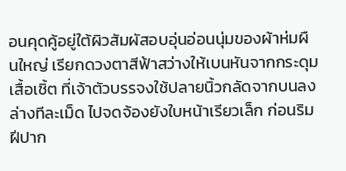อนคุดคู้อยู่ใต้ผิวสัมผัสอบอุ่นอ่อนนุ่มของผ้าห่มผืนใหญ่ เรียกดวงตาสีฟ้าสว่างให้เบนหันจากกระดุมเสื้อเชิ้ต ที่เจ้าตัวบรรจงใช้ปลายนิ้วกลัดจากบนลงล่างทีละเม็ด ไปจดจ้องยังใบหน้าเรียวเล็ก ก่อนริมฝีปาก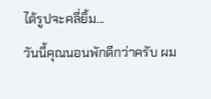ได้รูปจะคลี่ยิ้ม...
วันนี้คุณนอนพักดีกว่าครับ ผม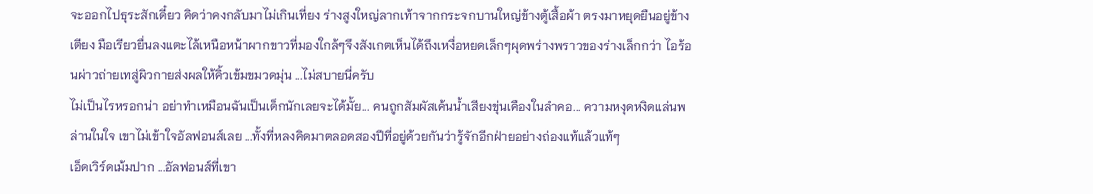จะออกไปธุระสักเดี๋ยว คิดว่าคงกลับมาไม่เกินเที่ยง ร่างสูงใหญ่ลากเท้าจากกระจกบานใหญ่ข้างตู้เสื้อผ้า ตรงมาหยุดยืนอยู่ข้างเตียง มือเรียวยื่นลงแตะไล้เหนือหน้าผากขาวที่มองใกล้ๆจึงสังเกตเห็นได้ถึงเหงื่อหยดเล็กๆผุดพร่างพราวของร่างเล็กกว่า ไอร้อนผ่าวถ่ายเทสู่ผิวกายส่งผลให้คิ้วเข้มขมวดมุ่น ...ไม่สบายนี่ครับ
ไม่เป็นไรหรอกน่า อย่าทำเหมือนฉันเป็นเด็กนักเลยจะได้มั้ย... คนถูกสัมผัสเค้นน้ำเสียงขุ่นเคืองในลำคอ... ความหงุดหงิดแล่นพล่านในใจ เขาไม่เข้าใจอัลฟอนส์เลย ...ทั้งที่หลงคิดมาตลอดสองปีที่อยู่ด้วยกันว่ารู้จักอีกฝ่ายอย่างถ่องแท้แล้วแท้ๆ
เอ็ดเวิร์ดเม้มปาก ...อัลฟอนส์ที่เขา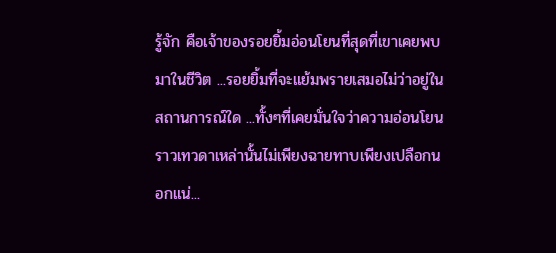รู้จัก คือเจ้าของรอยยิ้มอ่อนโยนที่สุดที่เขาเคยพบมาในชีวิต ...รอยยิ้มที่จะแย้มพรายเสมอไม่ว่าอยู่ในสถานการณ์ใด ...ทั้งๆที่เคยมั่นใจว่าความอ่อนโยนราวเทวดาเหล่านั้นไม่เพียงฉายทาบเพียงเปลือกนอกแน่...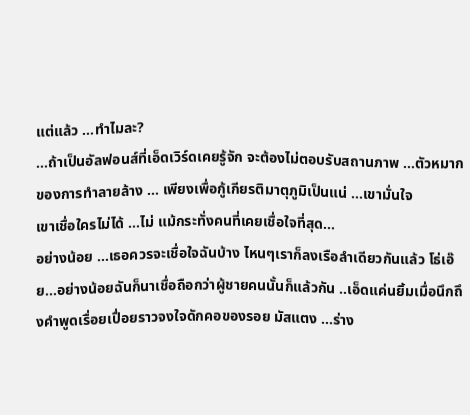แต่แล้ว ...ทำไมละ?
...ถ้าเป็นอัลฟอนส์ที่เอ็ดเวิร์ดเคยรู้จัก จะต้องไม่ตอบรับสถานภาพ ...ตัวหมากของการทำลายล้าง ... เพียงเพื่อกู้เกียรติมาตุภูมิเป็นแน่ ...เขามั่นใจ
เขาเชื่อใครไม่ได้ ...ไม่ แม้กระทั่งคนที่เคยเชื่อใจที่สุด...
อย่างน้อย ...เธอควรจะเชื่อใจฉันบ้าง ไหนๆเราก็ลงเรือลำเดียวกันแล้ว โธ่เอ๊ย...อย่างน้อยฉันก็นาเชื่อถือกว่าผู้ชายคนนั้นก็แล้วกัน ..เอ็ดแค่นยิ้มเมื่อนึกถึงคำพูดเรื่อยเปื่อยราวจงใจดักคอของรอย มัสแตง ...ร่าง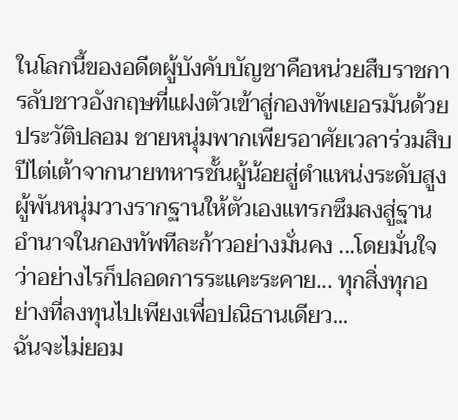ในโลกนี้ของอดีตผู้บังคับบัญชาคือหน่วยสืบราชการลับชาวอังกฤษที่แฝงตัวเข้าสู่กองทัพเยอรมันด้วยประวัติปลอม ชายหนุ่มพากเพียรอาศัยเวลาร่วมสิบปีไต่เต้าจากนายทหารชั้นผู้น้อยสู่ตำแหน่งระดับสูง
ผู้พันหนุ่มวางรากฐานให้ตัวเองแทรกซึมลงสู่ฐานอำนาจในกองทัพทีละก้าวอย่างมั่นคง ...โดยมั่นใจว่าอย่างไรก็ปลอดการระแคะระคาย... ทุกสิ่งทุกอย่างที่ลงทุนไปเพียงเพื่อปณิธานเดียว...
ฉันจะไม่ยอม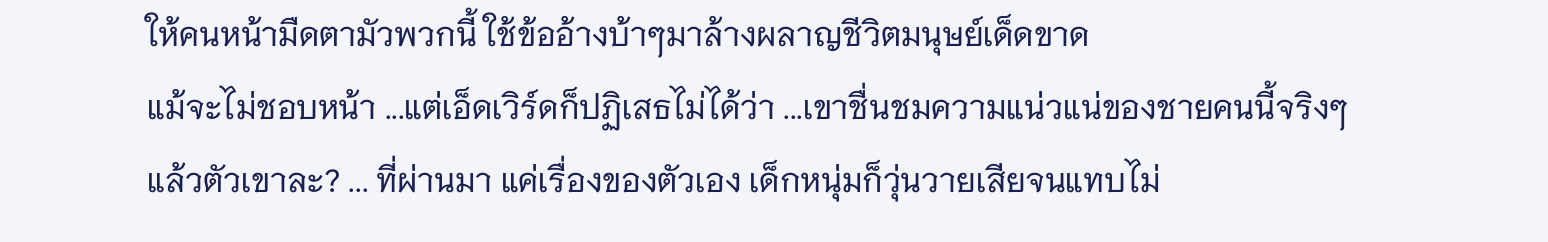ให้คนหน้ามืดตามัวพวกนี้ ใช้ข้ออ้างบ้าๆมาล้างผลาญชีวิตมนุษย์เด็ดขาด
แม้จะไม่ชอบหน้า ...แต่เอ็ดเวิร์ดก็ปฏิเสธไม่ได้ว่า ...เขาชื่นชมความแน่วแน่ของชายคนนี้จริงๆ
แล้วตัวเขาละ? ... ที่ผ่านมา แค่เรื่องของตัวเอง เด็กหนุ่มก็วุ่นวายเสียจนแทบไม่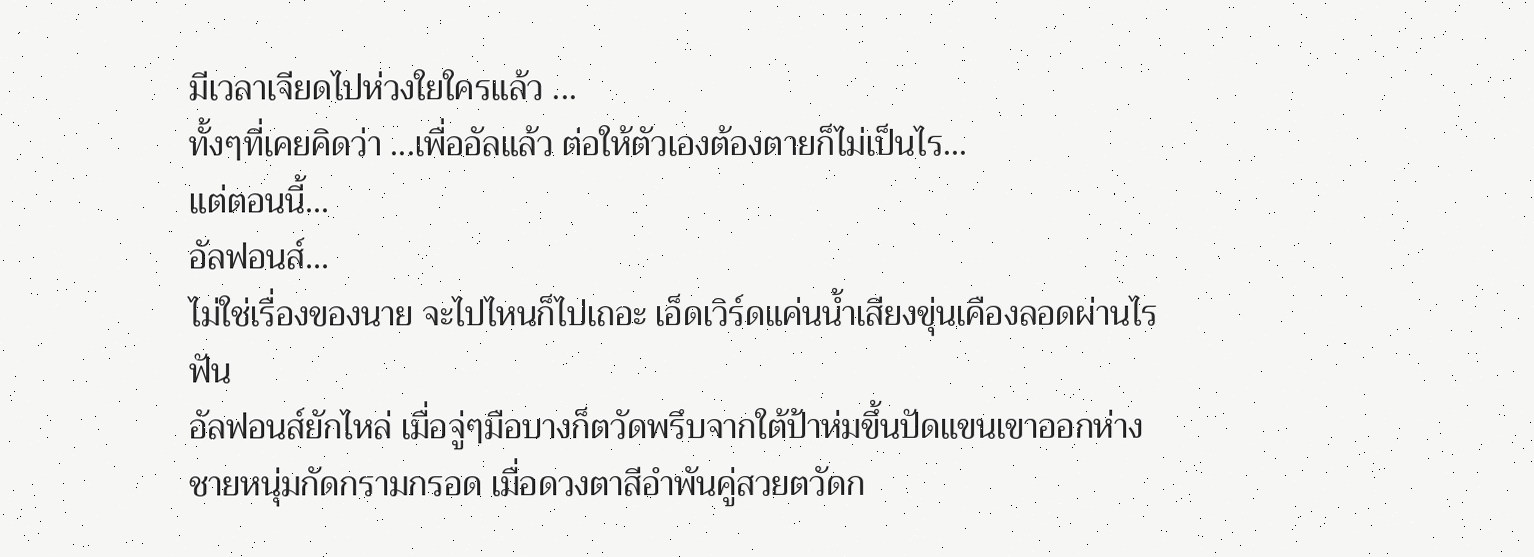มีเวลาเจียดไปห่วงใยใครแล้ว ...
ทั้งๆที่เคยคิดว่า ...เพื่ออัลแล้ว ต่อให้ตัวเองต้องตายก็ไม่เป็นไร...
แต่ตอนนี้...
อัลฟอนส์...
ไม่ใช่เรื่องของนาย จะไปไหนก็ไปเถอะ เอ็ดเวิร์ดแค่นน้ำเสียงขุ่นเคืองลอดผ่านไรฟัน
อัลฟอนส์ยักไหล่ เมื่อจู่ๆมือบางก็ตวัดพรึบจากใต้ป้าห่มขึ้นปัดแขนเขาออกห่าง
ชายหนุ่มกัดกรามกรอด เมื่อดวงตาสีอำพันคู่สวยตวัดก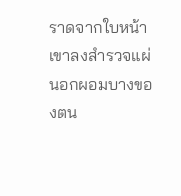ราดจากใบหน้าเขาลงสำรวจแผ่นอกผอมบางของตน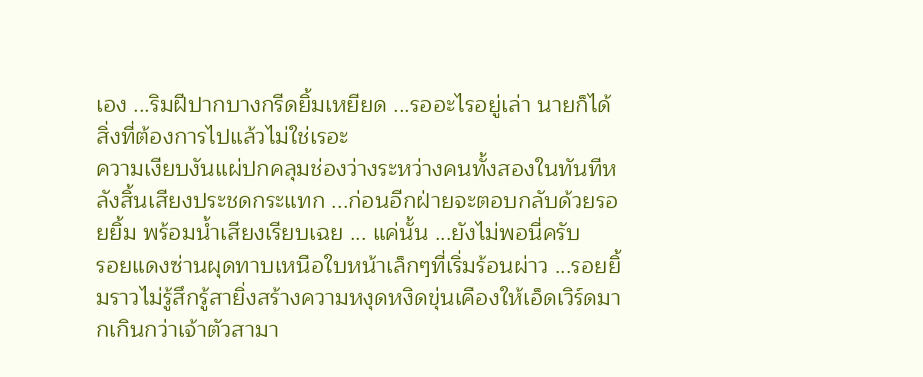เอง ...ริมฝีปากบางกรีดยิ้มเหยียด ...รออะไรอยู่เล่า นายก็ได้สิ่งที่ต้องการไปแล้วไม่ใช่เรอะ
ความเงียบงันแผ่ปกคลุมช่องว่างระหว่างคนทั้งสองในทันทีหลังสิ้นเสียงประชดกระแทก ...ก่อนอีกฝ่ายจะตอบกลับด้วยรอยยิ้ม พร้อมน้ำเสียงเรียบเฉย ... แค่นั้น ...ยังไม่พอนี่ครับ
รอยแดงซ่านผุดทาบเหนือใบหน้าเล็กๆที่เริ่มร้อนผ่าว ...รอยยิ้มราวไม่รู้สึกรู้สายิ่งสร้างความหงุดหงิดขุ่นเคืองให้เอ็ดเวิร์ดมากเกินกว่าเจ้าตัวสามา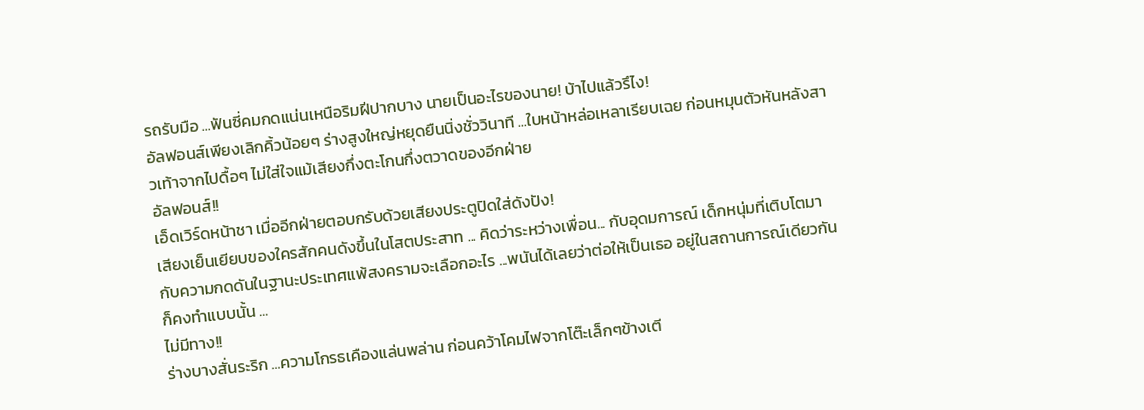รถรับมือ ...ฟันซี่คมกดแน่นเหนือริมฝีปากบาง นายเป็นอะไรของนาย! บ้าไปแล้วรึไง!
อัลฟอนส์เพียงเลิกคิ้วน้อยๆ ร่างสูงใหญ่หยุดยืนนิ่งชั่ววินาที ...ใบหน้าหล่อเหลาเรียบเฉย ก่อนหมุนตัวหันหลังสาวเท้าจากไปดื้อๆ ไม่ใส่ใจแม้เสียงกึ่งตะโกนกึ่งตวาดของอีกฝ่าย
อัลฟอนส์!!
เอ็ดเวิร์ดหน้าชา เมื่ออีกฝ่ายตอบกรับด้วยเสียงประตูปิดใส่ดังปัง!
เสียงเย็นเยียบของใครสักคนดังขึ้นในโสตประสาท ... คิดว่าระหว่างเพื่อน... กับอุดมการณ์ เด็กหนุ่มที่เติบโตมากับความกดดันในฐานะประเทศแพ้สงครามจะเลือกอะไร ...พนันได้เลยว่าต่อให้เป็นเธอ อยู่ในสถานการณ์เดียวกันก็คงทำแบบนั้น ...
ไม่มีทาง!!
ร่างบางสั่นระริก ...ความโกรธเคืองแล่นพล่าน ก่อนคว้าโคมไฟจากโต๊ะเล็กๆข้างเตี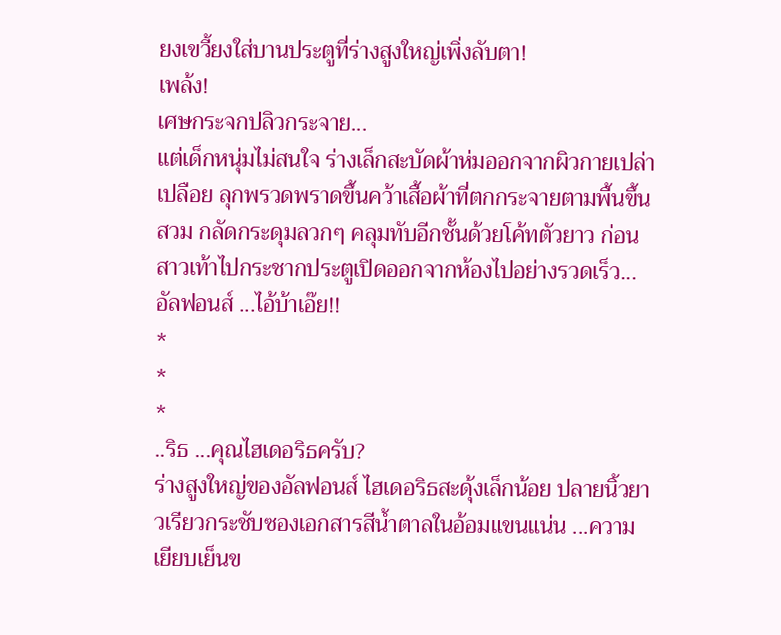ยงเขวี้ยงใส่บานประตูที่ร่างสูงใหญ่เพิ่งลับตา!
เพล้ง!
เศษกระจกปลิวกระจาย...
แต่เด็กหนุ่มไม่สนใจ ร่างเล็กสะบัดผ้าห่มออกจากผิวกายเปล่าเปลือย ลุกพรวดพราดขึ้นคว้าเสื้อผ้าที่ตกกระจายตามพื้นขึ้นสวม กลัดกระดุมลวกๆ คลุมทับอีกชั้นด้วยโค้ทตัวยาว ก่อนสาวเท้าไปกระชากประตูเปิดออกจากห้องไปอย่างรวดเร็ว...
อัลฟอนส์ ...ไอ้บ้าเอ๊ย!!
*
*
*
..ริธ ...คุณไฮเดอริธครับ?
ร่างสูงใหญ่ของอัลฟอนส์ ไฮเดอริธสะดุ้งเล็กน้อย ปลายนิ้วยาวเรียวกระชับซองเอกสารสีน้ำตาลในอ้อมแขนแน่น ...ความเยียบเย็นข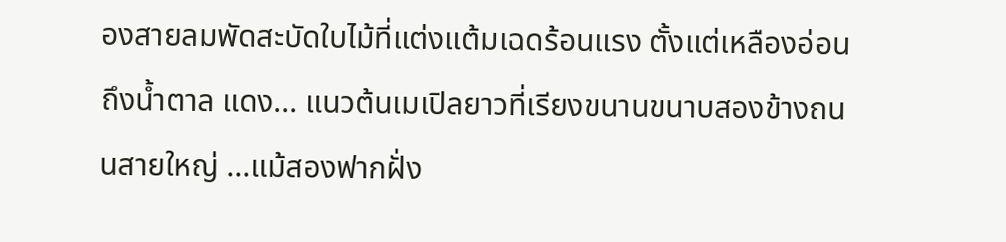องสายลมพัดสะบัดใบไม้ที่แต่งแต้มเฉดร้อนแรง ตั้งแต่เหลืองอ่อน ถึงน้ำตาล แดง... แนวต้นเมเปิลยาวที่เรียงขนานขนาบสองข้างถนนสายใหญ่ ...แม้สองฟากฝั่ง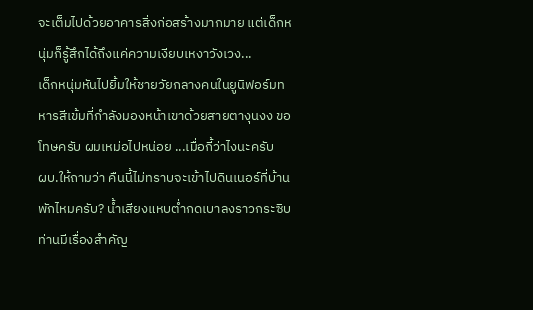จะเต็มไปด้วยอาคารสิ่งก่อสร้างมากมาย แต่เด็กหนุ่มก็รู้สึกได้ถึงแค่ความเงียบเหงาวังเวง...
เด็กหนุ่มหันไปยิ้มให้ชายวัยกลางคนในยูนิฟอร์มทหารสีเข้มที่กำลังมองหน้าเขาด้วยสายตางุนงง ขอโทษครับ ผมเหม่อไปหน่อย ...เมื่อกี้ว่าไงนะครับ
ผบ.ให้ถามว่า คืนนี้ไม่ทราบจะเข้าไปดินเนอร์ที่บ้านพักไหมครับ? น้ำเสียงแหบต่ำกดเบาลงราวกระซิบ ท่านมีเรื่องสำคัญ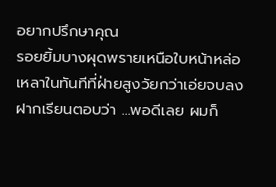อยากปรึกษาคุณ
รอยยิ้มบางผุดพรายเหนือใบหน้าหล่อเหลาในทันทีที่ฝ่ายสูงวัยกว่าเอ่ยจบลง ฝากเรียนตอบว่า ...พอดีเลย ผมก็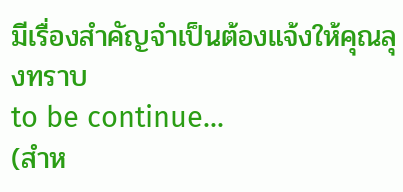มีเรื่องสำคัญจำเป็นต้องแจ้งให้คุณลุงทราบ
to be continue...
(สำห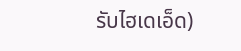รับไฮเดเอ็ด)